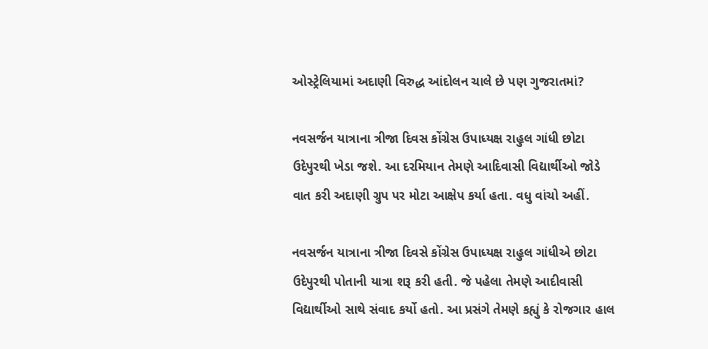ઓસ્ટ્રેલિયામાં અદાણી વિરુદ્ધ આંદોલન ચાલે છે પણ ગુજરાતમાં?

નવસર્જન યાત્રાના ત્રીજા દિવસ કોંગ્રેસ ઉપાધ્યક્ષ રાહુલ ગાંધી છોટા ઉદેપુરથી ખેડા જશે. આ દરમિયાન તેમણે આદિવાસી વિદ્યાર્થીઓ જોડે વાત કરી અદાણી ગ્રુપ પર મોટા આક્ષેપ કર્યા હતા. વધુ વાંચો અહીં.

નવસર્જન યાત્રાના ત્રીજા દિવસે કોંગ્રેસ ઉપાધ્યક્ષ રાહુલ ગાંધીએ છોટા ઉદેપુરથી પોતાની યાત્રા શરૂ કરી હતી. જે પહેલા તેમણે આદીવાસી વિદ્યાર્થીઓ સાથે સંવાદ કર્યો હતો. આ પ્રસંગે તેમણે કહ્યું કે રોજગાર હાલ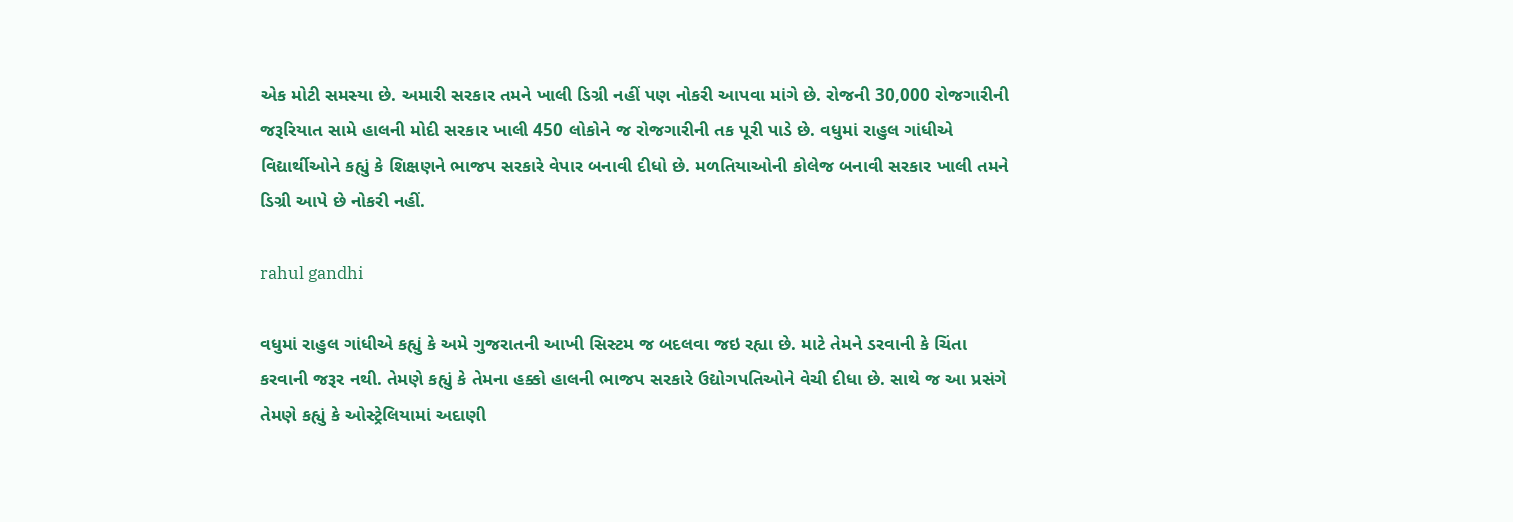એક મોટી સમસ્યા છે. અમારી સરકાર તમને ખાલી ડિગ્રી નહીં પણ નોકરી આપવા માંગે છે. રોજની 30,000 રોજગારીની જરૂરિયાત સામે હાલની મોદી સરકાર ખાલી 450 લોકોને જ રોજગારીની તક પૂરી પાડે છે. વધુમાં રાહુલ ગાંધીએ વિદ્યાર્થીઓને કહ્યું કે શિક્ષણને ભાજપ સરકારે વેપાર બનાવી દીધો છે. મળતિયાઓની કોલેજ બનાવી સરકાર ખાલી તમને ડિગ્રી આપે છે નોકરી નહીં.

rahul gandhi

વધુમાં રાહુલ ગાંધીએ કહ્યું કે અમે ગુજરાતની આખી સિસ્ટમ જ બદલવા જઇ રહ્યા છે. માટે તેમને ડરવાની કે ચિંતા કરવાની જરૂર નથી. તેમણે કહ્યું કે તેમના હક્કો હાલની ભાજપ સરકારે ઉદ્યોગપતિઓને વેચી દીધા છે. સાથે જ આ પ્રસંગે તેમણે કહ્યું કે ઓસ્ટ્રેલિયામાં અદાણી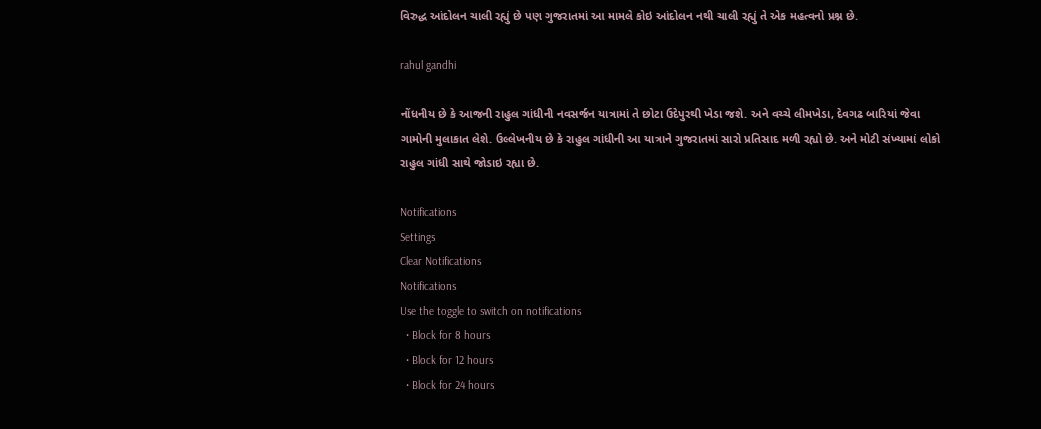વિરુદ્ધ આંદોલન ચાલી રહ્યું છે પણ ગુજરાતમાં આ મામલે કોઇ આંદોલન નથી ચાલી રહ્યું તે એક મહત્વનો પ્રશ્ન છે.

rahul gandhi

નોંધનીય છે કે આજની રાહુલ ગાંધીની નવસર્જન યાત્રામાં તે છોટા ઉદેપુરથી ખેડા જશે. અને વચ્ચે લીમખેડા, દેવગઢ બારિયાં જેવા ગામોની મુલાકાત લેશે. ઉલ્લેખનીય છે કે રાહુલ ગાંધીની આ યાત્રાને ગુજરાતમાં સારો પ્રતિસાદ મળી રહ્યો છે. અને મોટી સંખ્યામાં લોકો રાહુલ ગાંધી સાથે જોડાઇ રહ્યા છે.

Notifications
Settings
Clear Notifications
Notifications
Use the toggle to switch on notifications
  • Block for 8 hours
  • Block for 12 hours
  • Block for 24 hours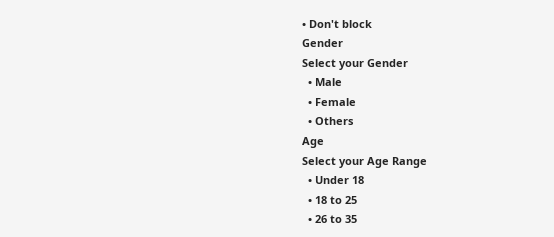• Don't block
Gender
Select your Gender
  • Male
  • Female
  • Others
Age
Select your Age Range
  • Under 18
  • 18 to 25
  • 26 to 35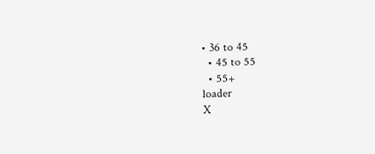• 36 to 45
  • 45 to 55
  • 55+
loader
X